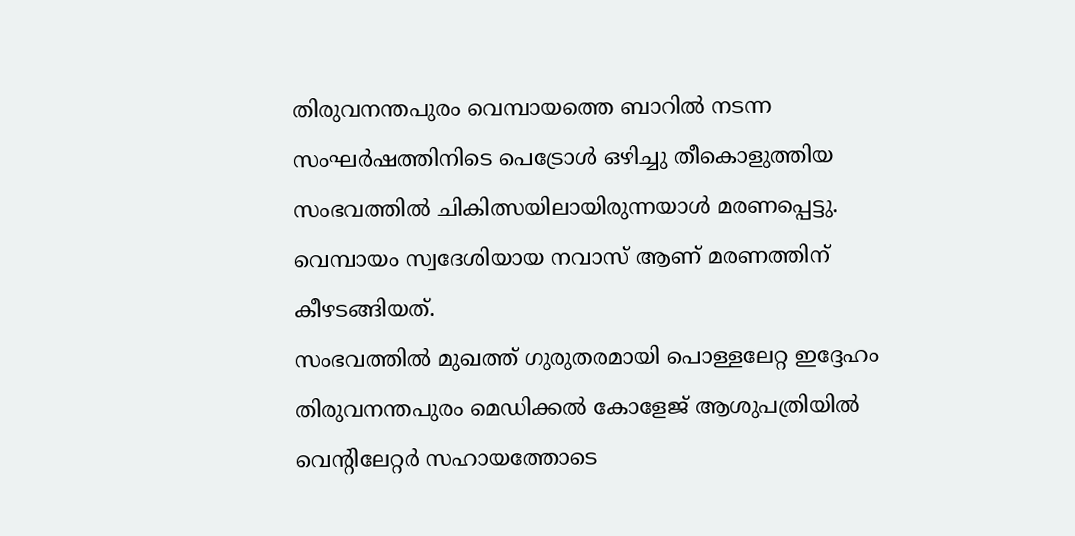തിരുവനന്തപുരം വെമ്പായത്തെ ബാറിൽ നടന്ന സംഘർഷത്തിനിടെ പെട്രോൾ ഒഴിച്ചു തീകൊളുത്തിയ സംഭവത്തിൽ ചികിത്സയിലായിരുന്നയാൾ മരണപ്പെട്ടു. വെമ്പായം സ്വദേശിയായ നവാസ് ആണ് മരണത്തിന് കീഴടങ്ങിയത്.
സംഭവത്തിൽ മുഖത്ത് ഗുരുതരമായി പൊള്ളലേറ്റ ഇദ്ദേഹം തിരുവനന്തപുരം മെഡിക്കൽ കോളേജ് ആശുപത്രിയിൽ വെന്റിലേറ്റർ സഹായത്തോടെ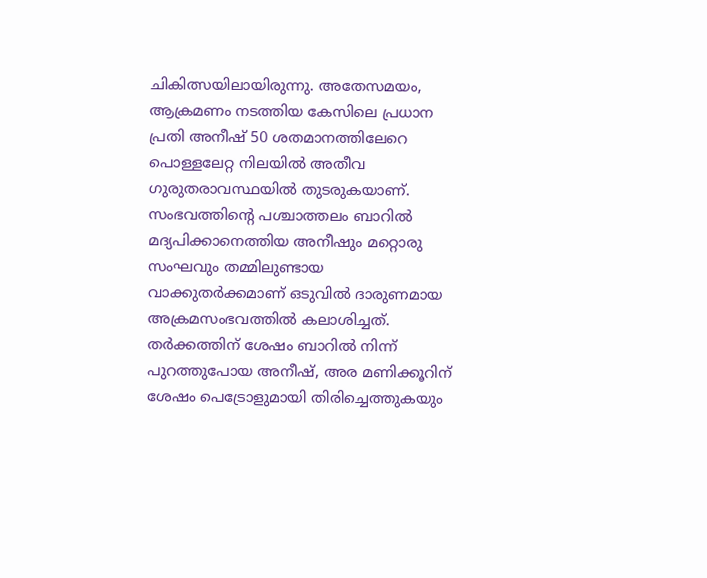ചികിത്സയിലായിരുന്നു. അതേസമയം, ആക്രമണം നടത്തിയ കേസിലെ പ്രധാന പ്രതി അനീഷ് 50 ശതമാനത്തിലേറെ പൊള്ളലേറ്റ നിലയിൽ അതീവ ഗുരുതരാവസ്ഥയിൽ തുടരുകയാണ്.
സംഭവത്തിന്റെ പശ്ചാത്തലം ബാറിൽ മദ്യപിക്കാനെത്തിയ അനീഷും മറ്റൊരു സംഘവും തമ്മിലുണ്ടായ വാക്കുതർക്കമാണ് ഒടുവിൽ ദാരുണമായ അക്രമസംഭവത്തിൽ കലാശിച്ചത്. തർക്കത്തിന് ശേഷം ബാറിൽ നിന്ന് പുറത്തുപോയ അനീഷ്, അര മണിക്കൂറിന് ശേഷം പെട്രോളുമായി തിരിച്ചെത്തുകയും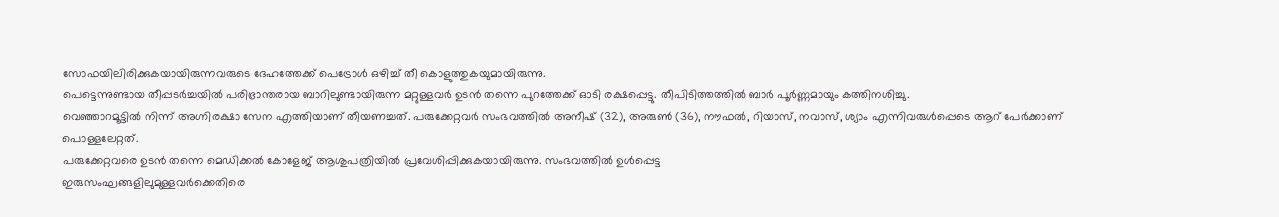സോഫയിലിരിക്കുകയായിരുന്നവരുടെ ദേഹത്തേക്ക് പെട്രോൾ ഒഴിച്ച് തീ കൊളുത്തുകയുമായിരുന്നു.
പെട്ടെന്നുണ്ടായ തീപ്പടർച്ചയിൽ പരിഭ്രാന്തരായ ബാറിലുണ്ടായിരുന്ന മറ്റുള്ളവർ ഉടൻ തന്നെ പുറത്തേക്ക് ഓടി രക്ഷപ്പെട്ടു. തീപിടിത്തത്തിൽ ബാർ പൂർണ്ണമായും കത്തിനശിച്ചു.
വെഞ്ഞാറമൂട്ടിൽ നിന്ന് അഗ്നിരക്ഷാ സേന എത്തിയാണ് തീയണച്ചത്. പരുക്കേറ്റവർ സംഭവത്തിൽ അനീഷ് (32), അരുൺ (36), നൗഫൽ, റിയാസ്, നവാസ്, ശ്യാം എന്നിവരുൾപ്പെടെ ആറ് പേർക്കാണ് പൊള്ളലേറ്റത്.
പരുക്കേറ്റവരെ ഉടൻ തന്നെ മെഡിക്കൽ കോളേജ് ആശുപത്രിയിൽ പ്രവേശിപ്പിക്കുകയായിരുന്നു. സംഭവത്തിൽ ഉൾപ്പെട്ട
ഇരുസംഘങ്ങളിലുമുള്ളവർക്കെതിരെ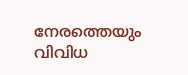നേരത്തെയും വിവിധ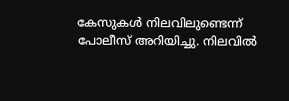കേസുകൾ നിലവിലുണ്ടെന്ന് പോലീസ് അറിയിച്ചു. നിലവിൽ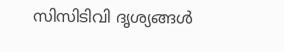സിസിടിവി ദൃശ്യങ്ങൾ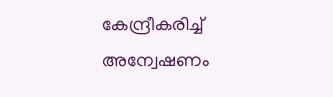കേന്ദ്രീകരിച്ച് അന്വേഷണം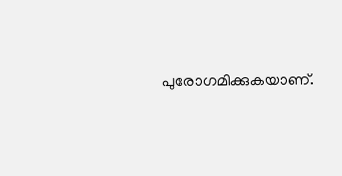പുരോഗമിക്കുകയാണ്.